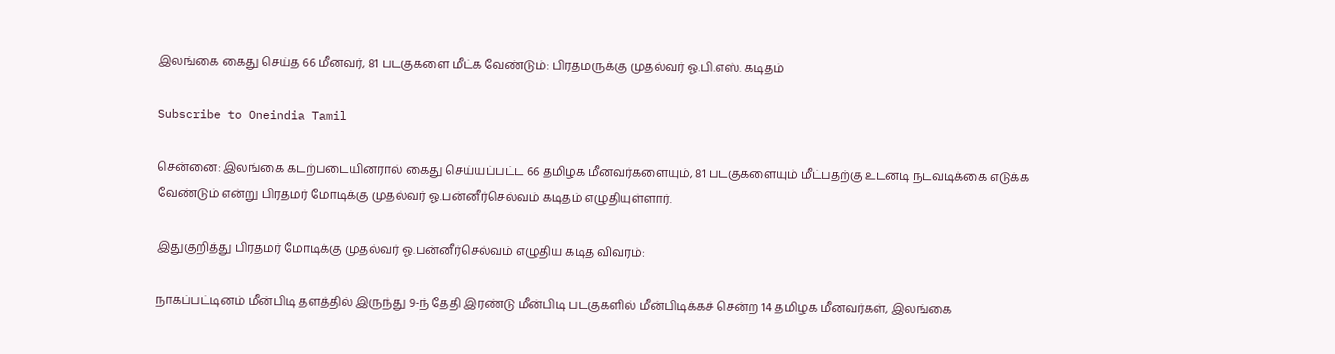இலங்கை கைது செய்த 66 மீனவர், 81 படகுகளை மீட்க வேண்டும்: பிரதமருக்கு முதல்வர் ஓ.பி.எஸ். கடிதம்

Subscribe to Oneindia Tamil

சென்னை: இலங்கை கடற்படையினரால் கைது செய்யப்பட்ட 66 தமிழக மீனவர்களையும், 81 படகுகளையும் மீட்பதற்கு உடனடி நடவடிக்கை எடுக்க வேண்டும் என்று பிரதமர் மோடிக்கு முதல்வர் ஓ.பன்னீர்செல்வம் கடிதம் எழுதியுள்ளார்.

இதுகுறித்து பிரதமர் மோடிக்கு முதல்வர் ஓ.பன்னீர்செல்வம் எழுதிய கடித விவரம்:

நாகப்பட்டினம் மீன்பிடி தளத்தில் இருந்து 9-ந் தேதி இரண்டு மீன்பிடி படகுகளில் மீன்பிடிக்கச் சென்ற 14 தமிழக மீனவர்கள், இலங்கை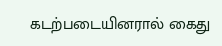கடற்படையினரால் கைது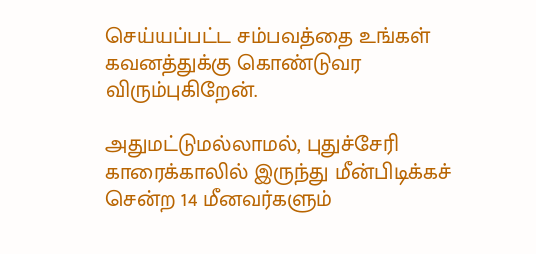செய்யப்பட்ட சம்பவத்தை உங்கள் கவனத்துக்கு கொண்டுவர விரும்புகிறேன்.

அதுமட்டுமல்லாமல், புதுச்சேரி காரைக்காலில் இருந்து மீன்பிடிக்கச் சென்ற 14 மீனவர்களும்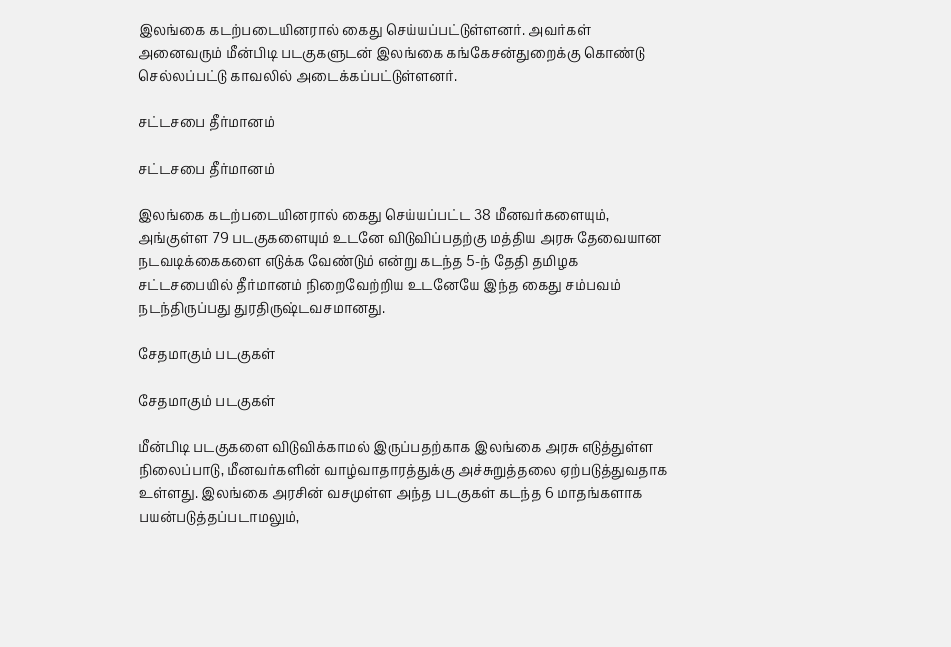இலங்கை கடற்படையினரால் கைது செய்யப்பட்டுள்ளனர். அவர்கள் அனைவரும் மீன்பிடி படகுகளுடன் இலங்கை கங்கேசன்துறைக்கு கொண்டு செல்லப்பட்டு காவலில் அடைக்கப்பட்டுள்ளனர்.

சட்டசபை தீர்மானம்

சட்டசபை தீர்மானம்

இலங்கை கடற்படையினரால் கைது செய்யப்பட்ட 38 மீனவர்களையும், அங்குள்ள 79 படகுகளையும் உடனே விடுவிப்பதற்கு மத்திய அரசு தேவையான நடவடிக்கைகளை எடுக்க வேண்டும் என்று கடந்த 5-ந் தேதி தமிழக சட்டசபையில் தீர்மானம் நிறைவேற்றிய உடனேயே இந்த கைது சம்பவம் நடந்திருப்பது துரதிருஷ்டவசமானது.

சேதமாகும் படகுகள்

சேதமாகும் படகுகள்

மீன்பிடி படகுகளை விடுவிக்காமல் இருப்பதற்காக இலங்கை அரசு எடுத்துள்ள நிலைப்பாடு, மீனவர்களின் வாழ்வாதாரத்துக்கு அச்சுறுத்தலை ஏற்படுத்துவதாக உள்ளது. இலங்கை அரசின் வசமுள்ள அந்த படகுகள் கடந்த 6 மாதங்களாக பயன்படுத்தப்படாமலும்,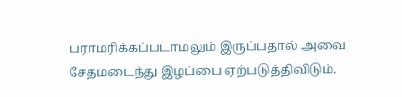பராமரிக்கப்படாமலும் இருப்பதால் அவை சேதமடைந்து இழப்பை ஏற்படுத்திவிடும்.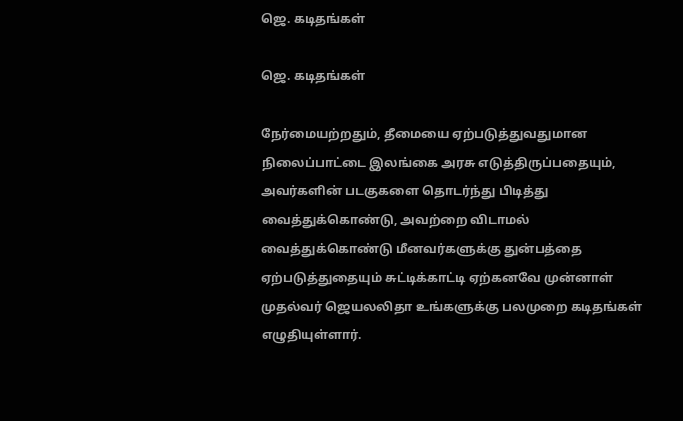ஜெ. கடிதங்கள்

ஜெ. கடிதங்கள்

நேர்மையற்றதும், தீமையை ஏற்படுத்துவதுமான நிலைப்பாட்டை இலங்கை அரசு எடுத்திருப்பதையும், அவர்களின் படகுகளை தொடர்ந்து பிடித்து வைத்துக்கொண்டு, அவற்றை விடாமல் வைத்துக்கொண்டு மீனவர்களுக்கு துன்பத்தை ஏற்படுத்துதையும் சுட்டிக்காட்டி ஏற்கனவே முன்னாள் முதல்வர் ஜெயலலிதா உங்களுக்கு பலமுறை கடிதங்கள் எழுதியுள்ளார்.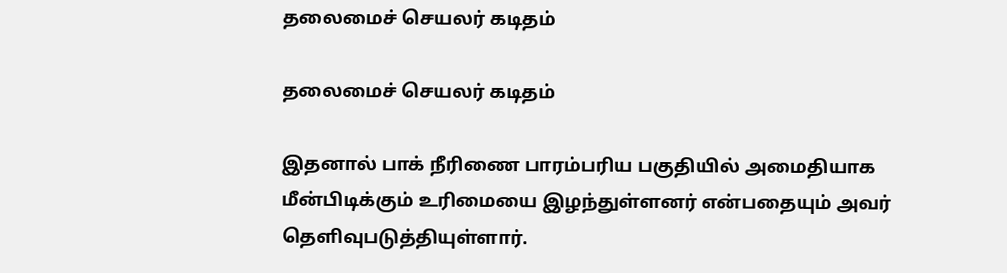தலைமைச் செயலர் கடிதம்

தலைமைச் செயலர் கடிதம்

இதனால் பாக் நீரிணை பாரம்பரிய பகுதியில் அமைதியாக மீன்பிடிக்கும் உரிமையை இழந்துள்ளனர் என்பதையும் அவர் தெளிவுபடுத்தியுள்ளார்.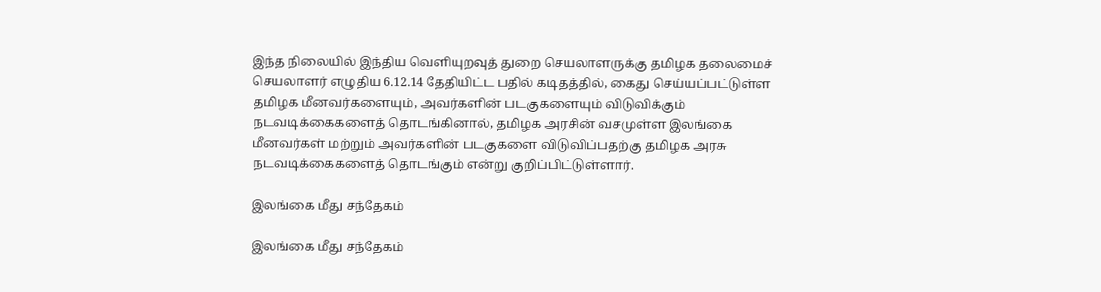இந்த நிலையில் இந்திய வெளியுறவுத் துறை செயலாளருக்கு தமிழக தலைமைச் செயலாளர் எழுதிய 6.12.14 தேதியிட்ட பதில் கடிதத்தில், கைது செய்யப்பட்டுள்ள தமிழக மீனவர்களையும், அவர்களின் படகுகளையும் விடுவிக்கும் நடவடிக்கைகளைத் தொடங்கினால், தமிழக அரசின் வசமுள்ள இலங்கை மீனவர்கள் மற்றும் அவர்களின் படகுகளை விடுவிப்பதற்கு தமிழக அரசு நடவடிக்கைகளைத் தொடங்கும் என்று குறிப்பிட்டுள்ளார்.

இலங்கை மீது சந்தேகம்

இலங்கை மீது சந்தேகம்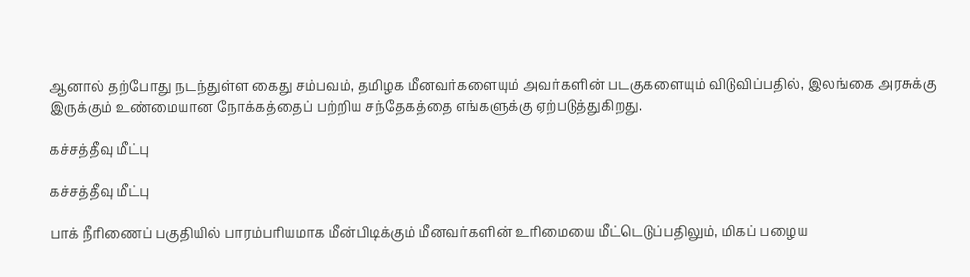ஆனால் தற்போது நடந்துள்ள கைது சம்பவம், தமிழக மீனவர்களையும் அவர்களின் படகுகளையும் விடுவிப்பதில், இலங்கை அரசுக்கு இருக்கும் உண்மையான நோக்கத்தைப் பற்றிய சந்தேகத்தை எங்களுக்கு ஏற்படுத்துகிறது.

கச்சத்தீவு மீட்பு

கச்சத்தீவு மீட்பு

பாக் நீரிணைப் பகுதியில் பாரம்பரியமாக மீன்பிடிக்கும் மீனவர்களின் உரிமையை மீட்டெடுப்பதிலும், மிகப் பழைய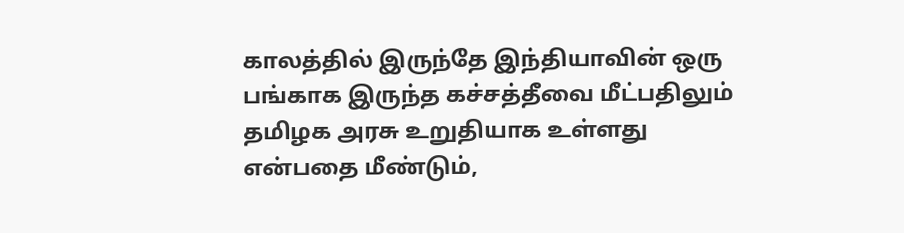காலத்தில் இருந்தே இந்தியாவின் ஒரு பங்காக இருந்த கச்சத்தீவை மீட்பதிலும் தமிழக அரசு உறுதியாக உள்ளது என்பதை மீண்டும்,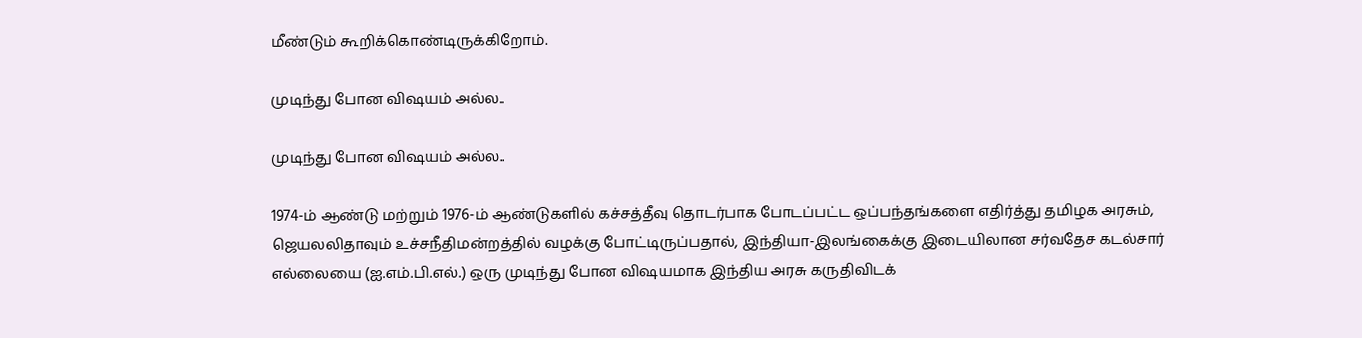மீண்டும் கூறிக்கொண்டிருக்கிறோம்.

முடிந்து போன விஷயம் அல்ல..

முடிந்து போன விஷயம் அல்ல..

1974-ம் ஆண்டு மற்றும் 1976-ம் ஆண்டுகளில் கச்சத்தீவு தொடர்பாக போடப்பட்ட ஒப்பந்தங்களை எதிர்த்து தமிழக அரசும், ஜெயலலிதாவும் உச்சநீதிமன்றத்தில் வழக்கு போட்டிருப்பதால், இந்தியா-இலங்கைக்கு இடையிலான சர்வதேச கடல்சார் எல்லையை (ஐ.எம்.பி.எல்.) ஒரு முடிந்து போன விஷயமாக இந்திய அரசு கருதிவிடக்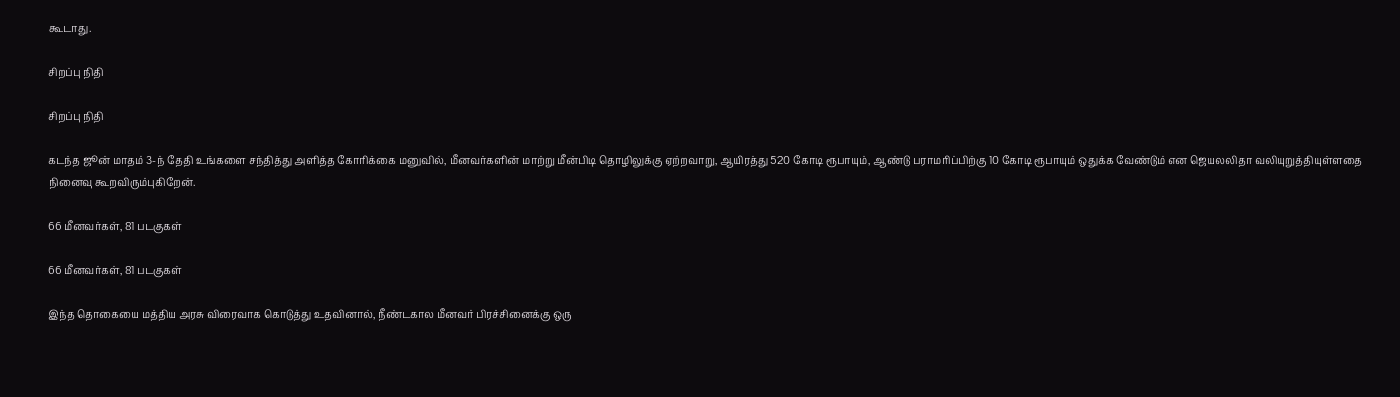கூடாது.

சிறப்பு நிதி

சிறப்பு நிதி

கடந்த ஜூன் மாதம் 3-ந் தேதி உங்களை சந்தித்து அளித்த கோரிக்கை மனுவில், மீனவர்களின் மாற்று மீன்பிடி தொழிலுக்கு ஏற்றவாறு, ஆயிரத்து 520 கோடி ரூபாயும், ஆண்டு பராமரிப்பிற்கு 10 கோடி ரூபாயும் ஒதுக்க வேண்டும் என ஜெயலலிதா வலியுறுத்தியுள்ளதை நினைவு கூறவிரும்புகிறேன்.

66 மீனவர்கள், 81 படகுகள்

66 மீனவர்கள், 81 படகுகள்

இந்த தொகையை மத்திய அரசு விரைவாக கொடுத்து உதவினால், நீண்டகால மீனவர் பிரச்சினைக்கு ஒரு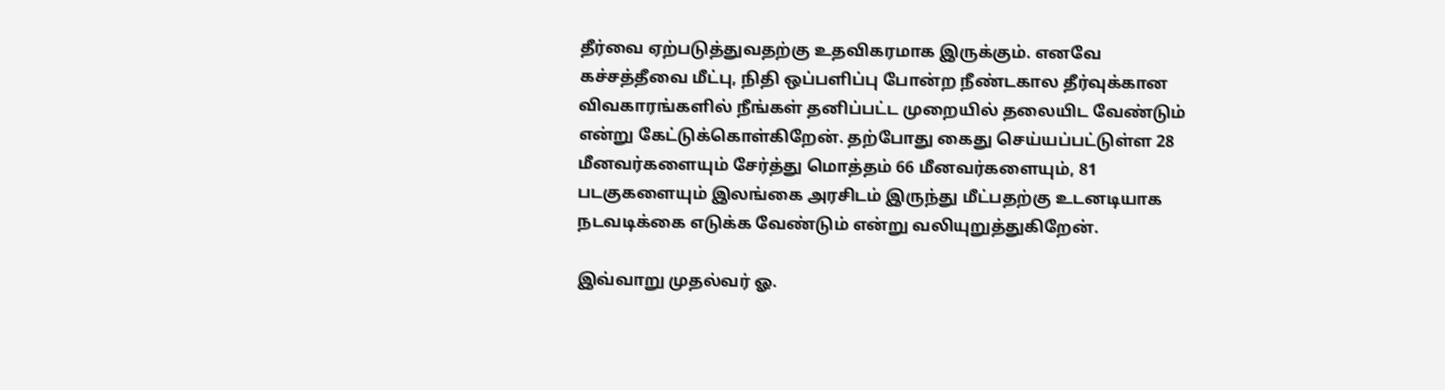தீர்வை ஏற்படுத்துவதற்கு உதவிகரமாக இருக்கும். எனவே கச்சத்தீவை மீட்பு, நிதி ஒப்பளிப்பு போன்ற நீண்டகால தீர்வுக்கான விவகாரங்களில் நீங்கள் தனிப்பட்ட முறையில் தலையிட வேண்டும் என்று கேட்டுக்கொள்கிறேன். தற்போது கைது செய்யப்பட்டுள்ள 28 மீனவர்களையும் சேர்த்து மொத்தம் 66 மீனவர்களையும், 81 படகுகளையும் இலங்கை அரசிடம் இருந்து மீட்பதற்கு உடனடியாக நடவடிக்கை எடுக்க வேண்டும் என்று வலியுறுத்துகிறேன்.

இவ்வாறு முதல்வர் ஓ.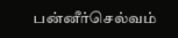பன்னீர்செல்வம்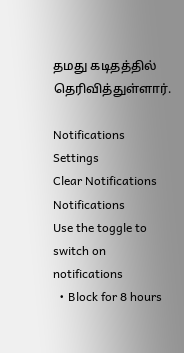தமது கடிதத்தில் தெரிவித்துள்ளார்.

Notifications
Settings
Clear Notifications
Notifications
Use the toggle to switch on notifications
  • Block for 8 hours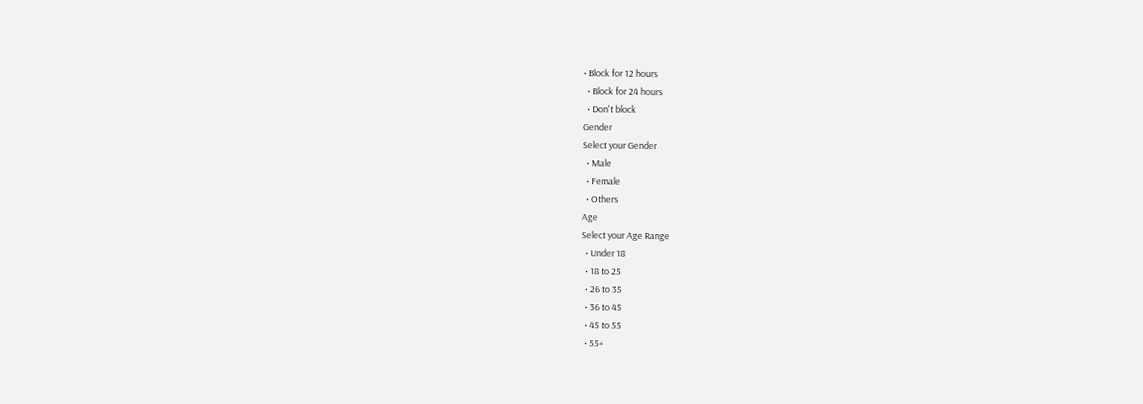• Block for 12 hours
  • Block for 24 hours
  • Don't block
Gender
Select your Gender
  • Male
  • Female
  • Others
Age
Select your Age Range
  • Under 18
  • 18 to 25
  • 26 to 35
  • 36 to 45
  • 45 to 55
  • 55+